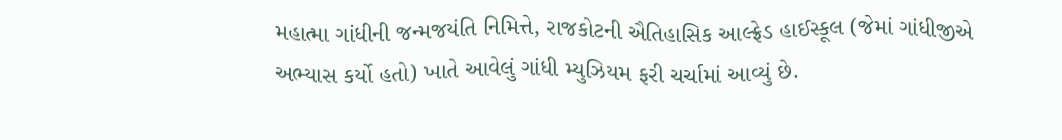મહાત્મા ગાંધીની જન્મજયંતિ નિમિત્તે, રાજકોટની ઐતિહાસિક આલ્ફ્રેડ હાઈસ્કૂલ (જેમાં ગાંધીજીએ અભ્યાસ કર્યો હતો) ખાતે આવેલું ગાંધી મ્યુઝિયમ ફરી ચર્ચામાં આવ્યું છે.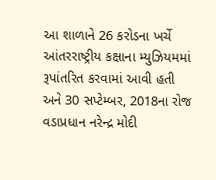આ શાળાને 26 કરોડના ખર્ચે આંતરરાષ્ટ્રીય કક્ષાના મ્યુઝિયમમાં રૂપાંતરિત કરવામાં આવી હતી અને 30 સપ્ટેમ્બર, 2018ના રોજ વડાપ્રધાન નરેન્દ્ર મોદી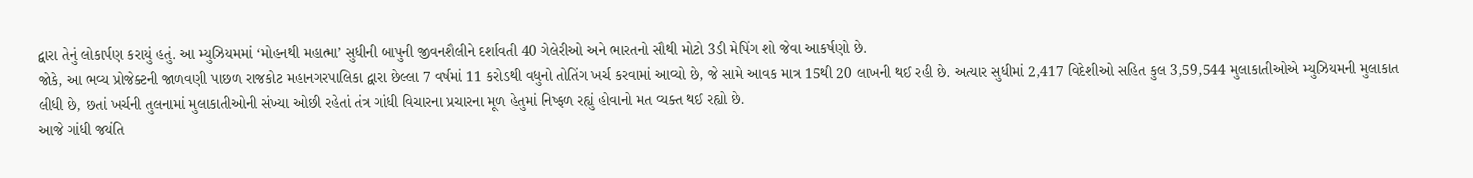દ્વારા તેનું લોકાર્પણ કરાયું હતું. આ મ્યુઝિયમમાં ‘મોહનથી મહાત્મા’ સુધીની બાપુની જીવનશૈલીને દર્શાવતી 40 ગેલેરીઓ અને ભારતનો સૌથી મોટો 3ડી મેપિંગ શો જેવા આકર્ષણો છે.
જોકે, આ ભવ્ય પ્રોજેક્ટની જાળવણી પાછળ રાજકોટ મહાનગરપાલિકા દ્વારા છેલ્લા 7 વર્ષમાં 11 કરોડથી વધુનો તોતિંગ ખર્ચ કરવામાં આવ્યો છે, જે સામે આવક માત્ર 15થી 20 લાખની થઈ રહી છે. અત્યાર સુધીમાં 2,417 વિદેશીઓ સહિત કુલ 3,59,544 મુલાકાતીઓએ મ્યુઝિયમની મુલાકાત લીધી છે, છતાં ખર્ચની તુલનામાં મુલાકાતીઓની સંખ્યા ઓછી રહેતાં તંત્ર ગાંધી વિચારના પ્રચારના મૂળ હેતુમાં નિષ્ફળ રહ્યું હોવાનો મત વ્યક્ત થઈ રહ્યો છે.
આજે ગાંધી જયંતિ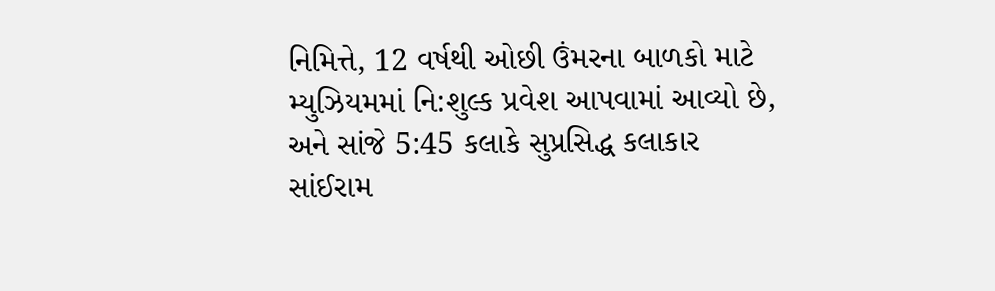નિમિત્તે, 12 વર્ષથી ઓછી ઉંમરના બાળકો માટે મ્યુઝિયમમાં નિ:શુલ્ક પ્રવેશ આપવામાં આવ્યો છે, અને સાંજે 5:45 કલાકે સુપ્રસિદ્ધ કલાકાર સાંઈરામ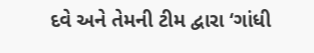દવે અને તેમની ટીમ દ્વારા ‘ગાંધી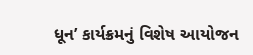ધૂન’ કાર્યક્રમનું વિશેષ આયોજન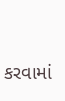કરવામાં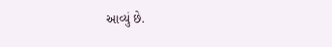આવ્યું છે.